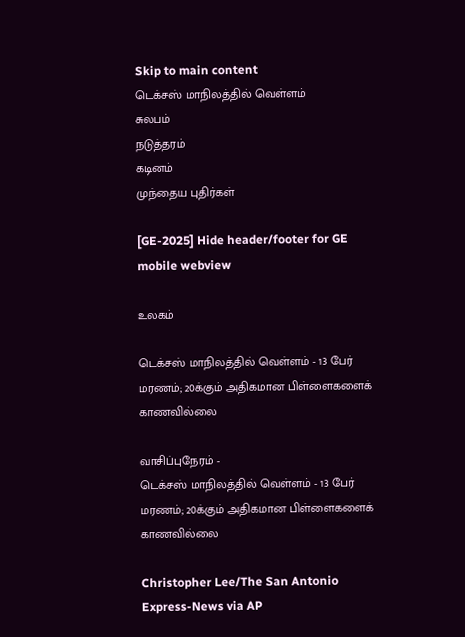Skip to main content
டெக்சஸ் மாநிலத்தில் வெள்ளம்
சுலபம்
நடுத்தரம்
கடினம்
முந்தைய புதிர்கள்

[GE-2025] Hide header/footer for GE mobile webview

உலகம்

டெக்சஸ் மாநிலத்தில் வெள்ளம் - 13 பேர் மரணம்; 20க்கும் அதிகமான பிள்ளைகளைக் காணவில்லை

வாசிப்புநேரம் -
டெக்சஸ் மாநிலத்தில் வெள்ளம் - 13 பேர் மரணம்; 20க்கும் அதிகமான பிள்ளைகளைக் காணவில்லை

Christopher Lee/The San Antonio Express-News via AP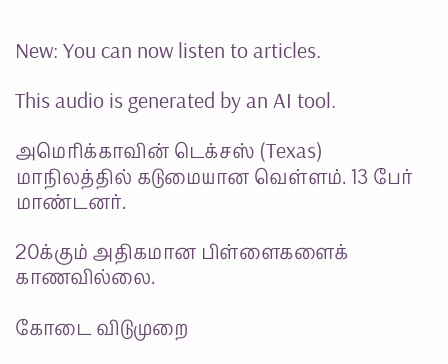New: You can now listen to articles.

This audio is generated by an AI tool.

அமெரிக்காவின் டெக்சஸ் (Texas) மாநிலத்தில் கடுமையான வெள்ளம். 13 பேர் மாண்டனர்.

20க்கும் அதிகமான பிள்ளைகளைக் காணவில்லை.

கோடை விடுமுறை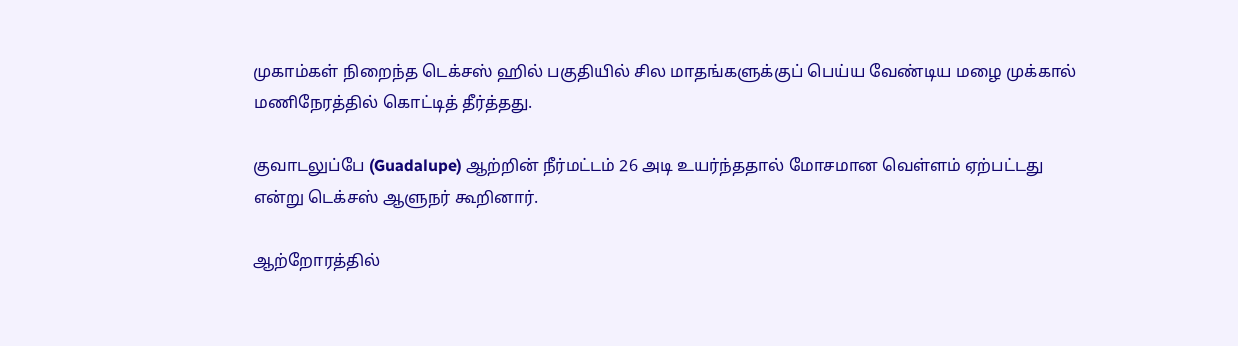முகாம்கள் நிறைந்த டெக்சஸ் ஹில் பகுதியில் சில மாதங்களுக்குப் பெய்ய வேண்டிய மழை முக்கால் மணிநேரத்தில் கொட்டித் தீர்த்தது.

குவாடலுப்பே (Guadalupe) ஆற்றின் நீர்மட்டம் 26 அடி உயர்ந்ததால் மோசமான வெள்ளம் ஏற்பட்டது என்று டெக்சஸ் ஆளுநர் கூறினார்.

ஆற்றோரத்தில்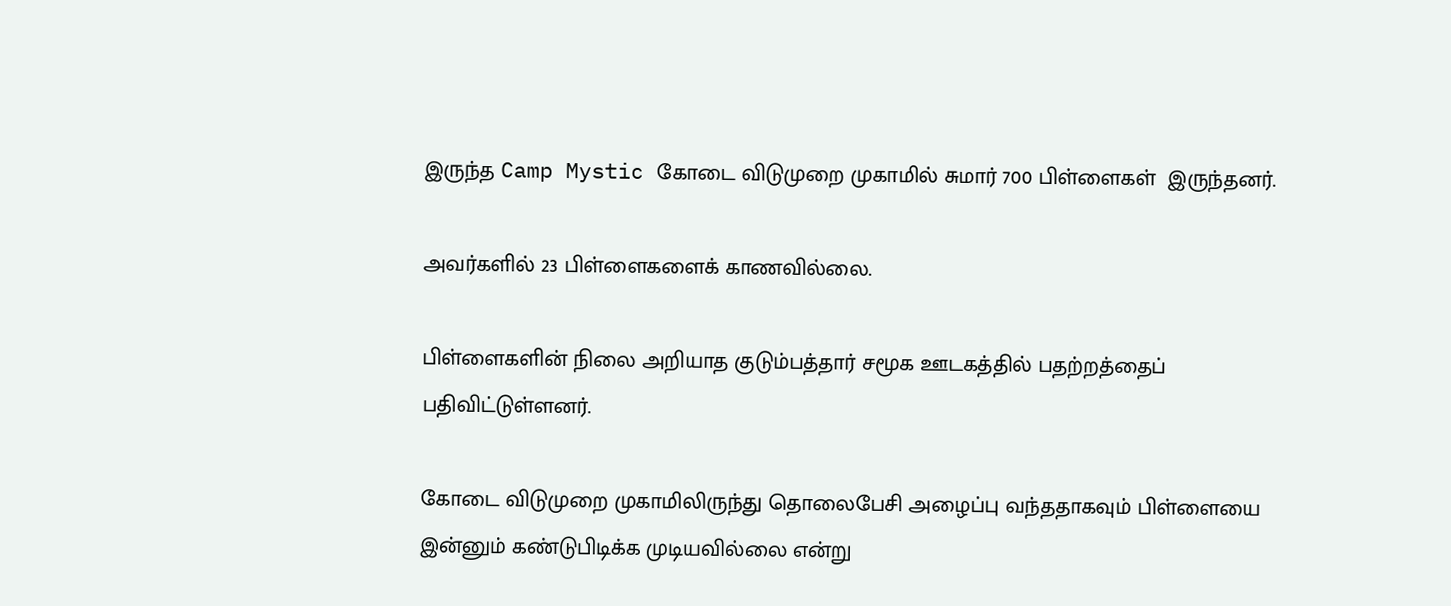இருந்த Camp Mystic கோடை விடுமுறை முகாமில் சுமார் 700 பிள்ளைகள்  இருந்தனர்.

அவர்களில் 23 பிள்ளைகளைக் காணவில்லை.

பிள்ளைகளின் நிலை அறியாத குடும்பத்தார் சமூக ஊடகத்தில் பதற்றத்தைப் பதிவிட்டுள்ளனர்.

கோடை விடுமுறை முகாமிலிருந்து தொலைபேசி அழைப்பு வந்ததாகவும் பிள்ளையை இன்னும் கண்டுபிடிக்க முடியவில்லை என்று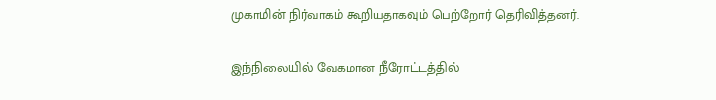முகாமின் நிர்வாகம் கூறியதாகவும் பெற்றோர் தெரிவித்தனர்.

இந்நிலையில் வேகமான நீரோட்டத்தில்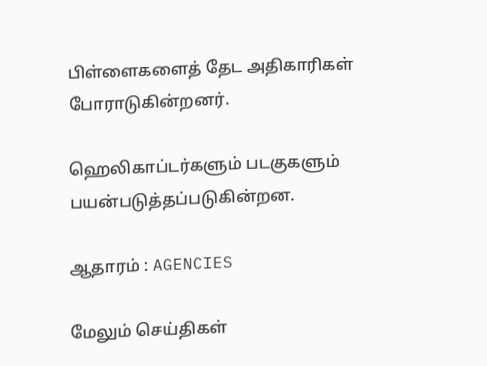பிள்ளைகளைத் தேட அதிகாரிகள் போராடுகின்றனர்.

ஹெலிகாப்டர்களும் படகுகளும் பயன்படுத்தப்படுகின்றன.

ஆதாரம் : AGENCIES

மேலும் செய்திகள்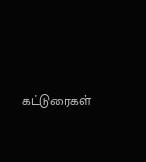கட்டுரைகள்